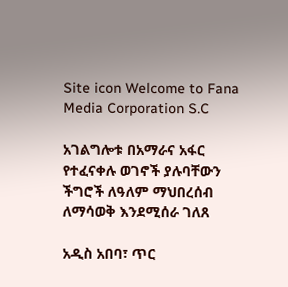Site icon Welcome to Fana Media Corporation S.C

አገልግሎቱ በአማራና አፋር የተፈናቀሉ ወገኖች ያሉባቸውን ችግሮች ለዓለም ማህበረሰብ ለማሳወቅ እንደሚሰራ ገለጸ

አዲስ አበባ፣ ጥር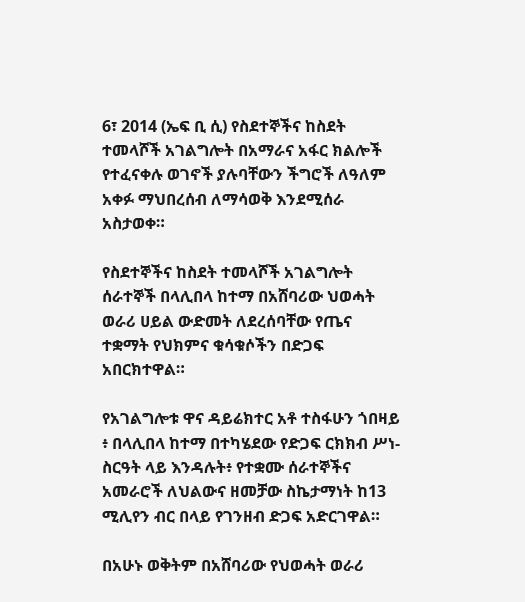6፣ 2014 (ኤፍ ቢ ሲ) የስደተኞችና ከስደት ተመላሾች አገልግሎት በአማራና አፋር ክልሎች የተፈናቀሉ ወገኖች ያሉባቸውን ችግሮች ለዓለም አቀፉ ማህበረሰብ ለማሳወቅ እንደሚሰራ አስታወቀ።

የስደተኞችና ከስደት ተመላሾች አገልግሎት ሰራተኞች በላሊበላ ከተማ በአሸባሪው ህወሓት ወራሪ ሀይል ውድመት ለደረሰባቸው የጤና ተቋማት የህክምና ቁሳቁሶችን በድጋፍ አበርክተዋል።

የአገልግሎቱ ዋና ዳይሬክተር አቶ ተስፋሁን ጎበዛይ ፥ በላሊበላ ከተማ በተካሄደው የድጋፍ ርክክብ ሥነ-ስርዓት ላይ እንዳሉት፥ የተቋሙ ሰራተኞችና አመራሮች ለህልውና ዘመቻው ስኬታማነት ከ13 ሚሊየን ብር በላይ የገንዘብ ድጋፍ አድርገዋል።

በአሁኑ ወቅትም በአሸባሪው የህወሓት ወራሪ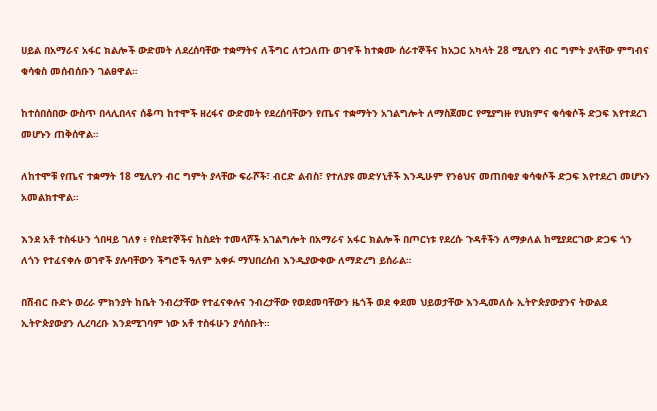ሀይል በአማራና አፋር ክልሎች ውድመት ለደረሰባቸው ተቋማትና ለችግር ለተጋለጡ ወገኖች ከተቋሙ ሰራተኞችና ከአጋር አካላት 28 ሚሊየን ብር ግምት ያላቸው ምግብና ቁሳቁስ መሰብሰቡን ገልፀዋል።

ከተሰበሰበው ውስጥ በላሊበላና ሰቆጣ ከተሞች ዘረፋና ውድመት የደረሰባቸውን የጤና ተቋማትን አገልግሎት ለማስጀመር የሚያግዙ የህክምና ቁሳቁሶች ድጋፍ እየተደረገ መሆኑን ጠቅሰዋል።

ለከተሞቹ የጤና ተቋማት 18 ሚሊየን ብር ግምት ያላቸው ፍራሾች፣ ብርድ ልብስ፣ የተለያዩ መድሃኒቶች እንዲሁም የንፅህና መጠበቂያ ቁሳቁሶች ድጋፍ እየተደረገ መሆኑን አመልክተዋል።

እንደ አቶ ተስፋሁን ጎበዛይ ገለፃ ፥ የስደተኞችና ከስደት ተመላሾች አገልግሎት በአማራና አፋር ክልሎች በጦርነቱ የደረሱ ጉዳቶችን ለማቃለል ከሚያደርገው ድጋፍ ጎን ለጎን የተፈናቀሉ ወገኖች ያሉባቸውን ችግሮች ዓለም አቀፉ ማህበረሰብ እንዲያውቀው ለማድረግ ይሰራል።

በሽብር ቡድኑ ወረራ ምክንያት ከቤት ንብረታቸው የተፈናቀሉና ንብረታቸው የወደመባቸውን ዜጎች ወደ ቀደመ ህይወታቸው እንዲመለሱ ኢትዮጵያውያንና ትውልደ ኢትዮጵያውያን ሊረባረቡ እንደሚገባም ነው አቶ ተስፋሁን ያሳሰቡት።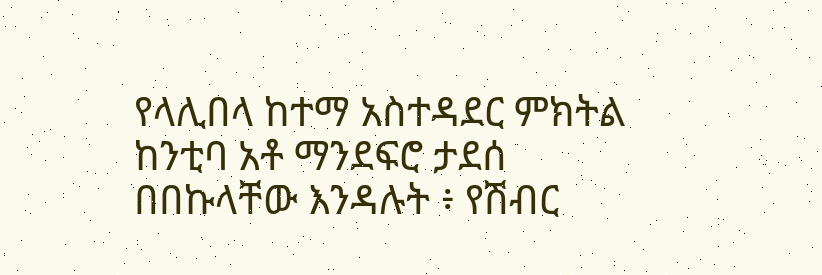የላሊበላ ከተማ አስተዳደር ምክትል ከንቲባ አቶ ማንደፍሮ ታደሰ በበኩላቸው እንዳሉት ፥ የሽብር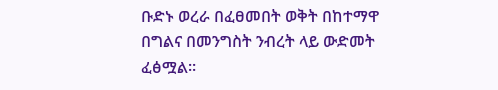ቡድኑ ወረራ በፈፀመበት ወቅት በከተማዋ በግልና በመንግስት ንብረት ላይ ውድመት ፈፅሟል።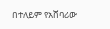በተለይም የአሸባሪው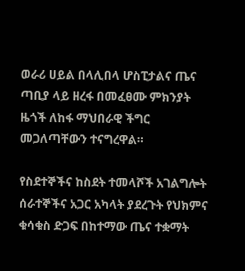ወራሪ ሀይል በላሊበላ ሆስፒታልና ጤና ጣቢያ ላይ ዘረፋ በመፈፀሙ ምክንያት ዜጎች ለከፋ ማህበራዊ ችግር መጋለጣቸውን ተናግረዋል።

የስደተኞችና ከስደት ተመላሾች አገልግሎት ሰራተኞችና አጋር አካላት ያደረጉት የህክምና ቁሳቁስ ድጋፍ በከተማው ጤና ተቋማት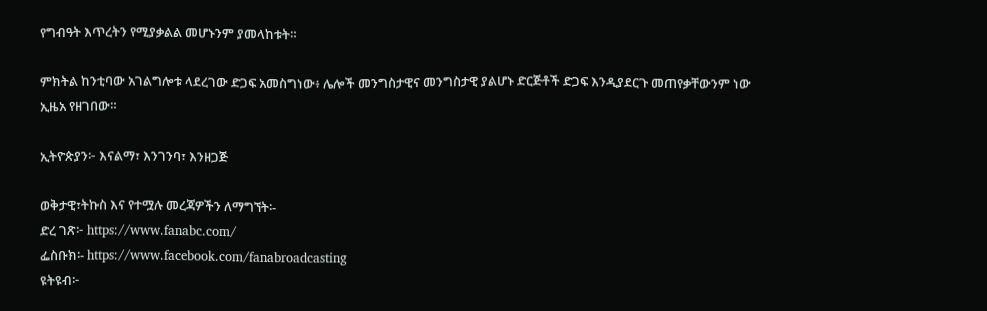የግብዓት እጥረትን የሚያቃልል መሆኑንም ያመላከቱት።

ምክትል ከንቲባው አገልግሎቱ ላደረገው ድጋፍ አመስግነው፥ ሌሎች መንግስታዊና መንግስታዊ ያልሆኑ ድርጅቶች ድጋፍ እንዲያደርጉ መጠየቃቸውንም ነው ኢዜአ የዘገበው።

ኢትዮጵያን፦ እናልማ፣ እንገንባ፣ እንዘጋጅ

ወቅታዊ፣ትኩስ እና የተሟሉ መረጃዎችን ለማግኘት፡-
ድረ ገጽ፦ https://www.fanabc.com/
ፌስቡክ፡- https://www.facebook.com/fanabroadcasting
ዩትዩብ፦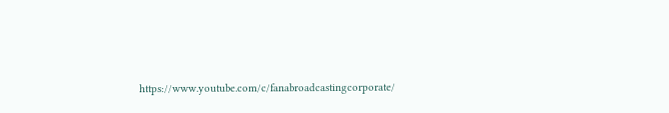https://www.youtube.com/c/fanabroadcastingcorporate/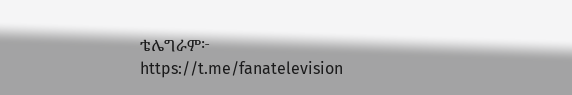ቴሌግራም፦ https://t.me/fanatelevision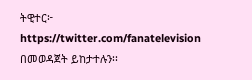ትዊተር፦ https://twitter.com/fanatelevision በመወዳጀት ይከታተሉን፡፡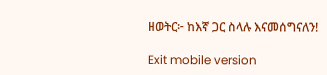ዘወትር፦ ከእኛ ጋር ስላሉ እናመሰግናለን!

Exit mobile version